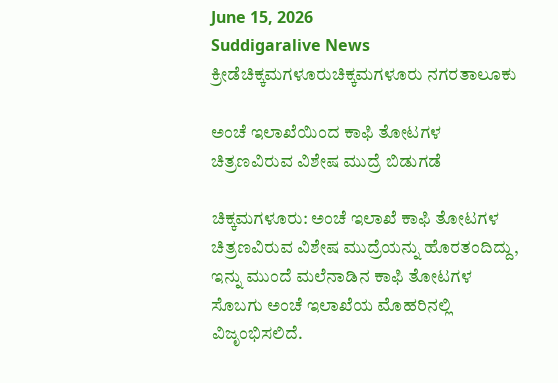June 15, 2026
Suddigaralive News
ಕ್ರೀಡೆಚಿಕ್ಕಮಗಳೂರುಚಿಕ್ಕಮಗಳೂರು ನಗರತಾಲೂಕು

ಅಂಚೆ ಇಲಾಖೆಯಿಂದ ಕಾಫಿ ತೋಟಗಳ ಚಿತ್ರಣವಿರುವ ವಿಶೇಷ ಮುದ್ರೆ ಬಿಡುಗಡೆ

ಚಿಕ್ಕಮಗಳೂರು: ಅಂಚೆ ಇಲಾಖೆ ಕಾಫಿ ತೋಟಗಳ ಚಿತ್ರಣವಿರುವ ವಿಶೇಷ ಮುದ್ರೆಯನ್ನು ಹೊರತಂದಿದ್ದು, ಇನ್ನು ಮುಂದೆ ಮಲೆನಾಡಿನ ಕಾಫಿ ತೋಟಗಳ ಸೊಬಗು ಅಂಚೆ ಇಲಾಖೆಯ ಮೊಹರಿನಲ್ಲಿ ವಿಜೃಂಭಿಸಲಿದೆ.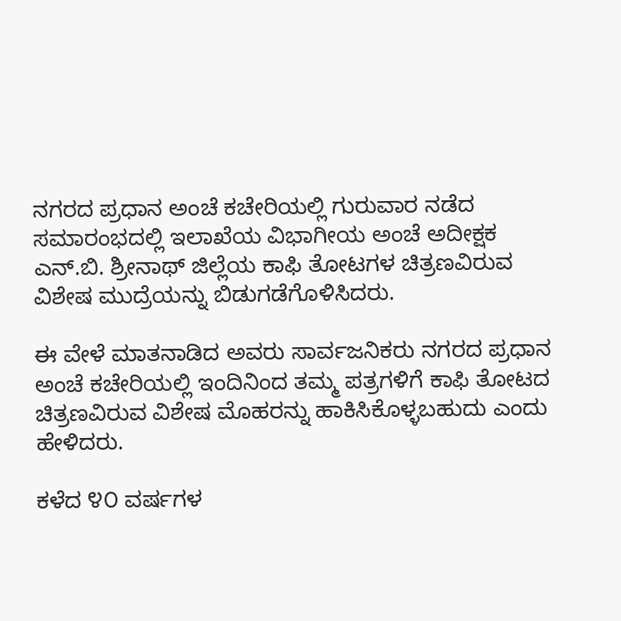ನಗರದ ಪ್ರಧಾನ ಅಂಚೆ ಕಚೇರಿಯಲ್ಲಿ ಗುರುವಾರ ನಡೆದ ಸಮಾರಂಭದಲ್ಲಿ ಇಲಾಖೆಯ ವಿಭಾಗೀಯ ಅಂಚೆ ಅದೀಕ್ಷಕ ಎನ್.ಬಿ. ಶ್ರೀನಾಥ್ ಜಿಲ್ಲೆಯ ಕಾಫಿ ತೋಟಗಳ ಚಿತ್ರಣವಿರುವ ವಿಶೇಷ ಮುದ್ರೆಯನ್ನು ಬಿಡುಗಡೆಗೊಳಿಸಿದರು.

ಈ ವೇಳೆ ಮಾತನಾಡಿದ ಅವರು ಸಾರ್ವಜನಿಕರು ನಗರದ ಪ್ರಧಾನ ಅಂಚೆ ಕಚೇರಿಯಲ್ಲಿ ಇಂದಿನಿಂದ ತಮ್ಮ ಪತ್ರಗಳಿಗೆ ಕಾಫಿ ತೋಟದ ಚಿತ್ರಣವಿರುವ ವಿಶೇಷ ಮೊಹರನ್ನು ಹಾಕಿಸಿಕೊಳ್ಳಬಹುದು ಎಂದು ಹೇಳಿದರು.

ಕಳೆದ ೪೦ ವರ್ಷಗಳ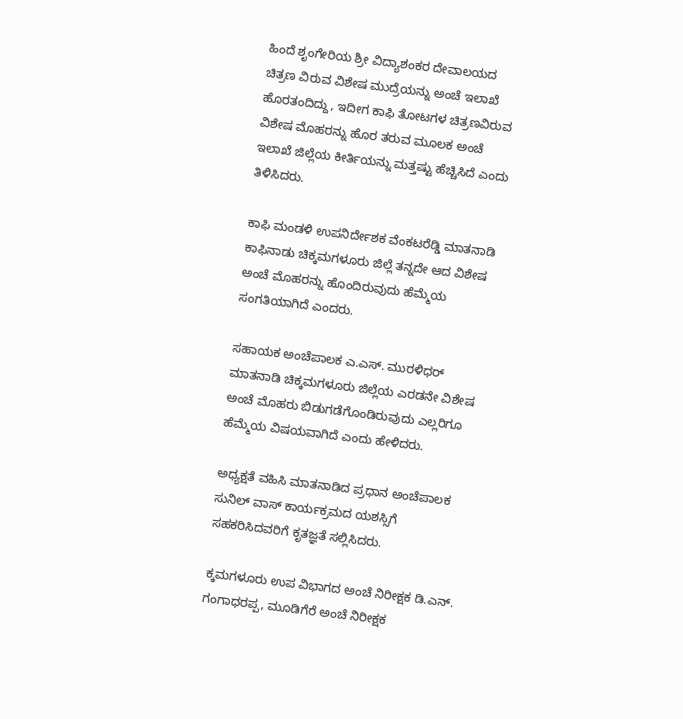ಹಿಂದೆ ಶೃಂಗೇರಿಯ ಶ್ರೀ ವಿದ್ಯಾಶಂಕರ ದೇವಾಲಯದ ಚಿತ್ರಣ ವಿರುವ ವಿಶೇಷ ಮುದ್ರೆಯನ್ನು ಅಂಚೆ ಇಲಾಖೆ ಹೊರತಂದಿದ್ದು, ಇದೀಗ ಕಾಫಿ ತೋಟಗಳ ಚಿತ್ರಣವಿರುವ ವಿಶೇಷ ಮೊಹರನ್ನು ಹೊರ ತರುವ ಮೂಲಕ ಅಂಚೆ ಇಲಾಖೆ ಜಿಲ್ಲೆಯ ಕೀರ್ತಿಯನ್ನು ಮತ್ತಷ್ಟು ಹೆಚ್ಚಿಸಿದೆ ಎಂದು ತಿಳಿಸಿದರು.

ಕಾಫಿ ಮಂಡಳಿ ಉಪನಿರ್ದೇಶಕ ವೆಂಕಟರೆಡ್ಡಿ ಮಾತನಾಡಿ ಕಾಫಿನಾಡು ಚಿಕ್ಕಮಗಳೂರು ಜಿಲ್ಲೆ ತನ್ನದೇ ಆದ ವಿಶೇಷ ಅಂಚೆ ಮೊಹರನ್ನು ಹೊಂದಿರುವುದು ಹೆಮ್ಮೆಯ ಸಂಗತಿಯಾಗಿದೆ ಎಂದರು.

ಸಹಾಯಕ ಅಂಚೆಪಾಲಕ ಎ.ಎಸ್. ಮುರಳಿಧರ್ ಮಾತನಾಡಿ ಚಿಕ್ಕಮಗಳೂರು ಜಿಲ್ಲೆಯ ಎರಡನೇ ವಿಶೇಷ ಅಂಚೆ ಮೊಹರು ಬಿಡುಗಡೆಗೊಂಡಿರುವುದು ಎಲ್ಲರಿಗೂ ಹೆಮ್ಮೆಯ ವಿಷಯವಾಗಿದೆ ಎಂದು ಹೇಳಿದರು.

ಅಧ್ಯಕ್ಷತೆ ವಹಿಸಿ ಮಾತನಾಡಿದ ಪ್ರಧಾನ ಅಂಚೆಪಾಲಕ ಸುನಿಲ್ ವಾಸ್ ಕಾರ್ಯಕ್ರಮದ ಯಶಸ್ಸಿಗೆ ಸಹಕರಿಸಿದವರಿಗೆ ಕೃತಜ್ಞತೆ ಸಲ್ಲಿಸಿದರು.

ಕ್ಕಮಗಳೂರು ಉಪ ವಿಭಾಗದ ಅಂಚೆ ನಿರೀಕ್ಷಕ ಡಿ.ಎನ್. ಗಂಗಾಧರಪ್ಪ, ಮೂಡಿಗೆರೆ ಅಂಚೆ ನಿರೀಕ್ಷಕ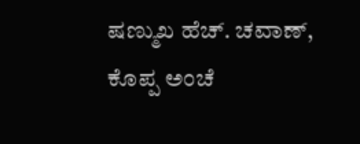ಷಣ್ಮುಖ ಹೆಚ್. ಚವಾಣ್, ಕೊಪ್ಪ ಅಂಚೆ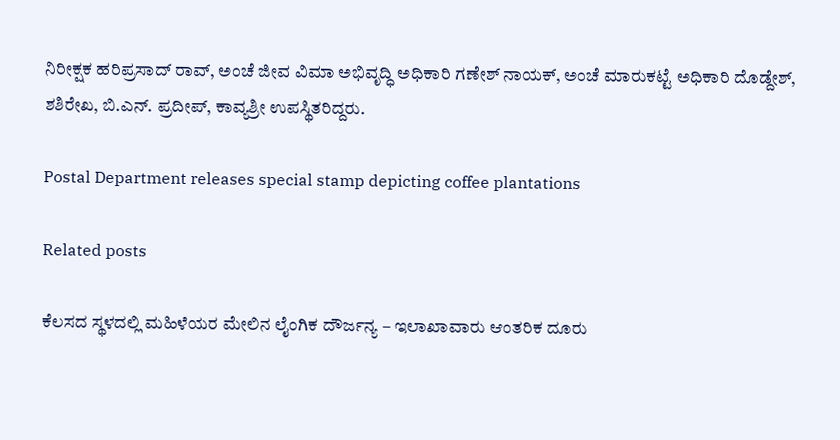ನಿರೀಕ್ಷಕ ಹರಿಪ್ರಸಾದ್ ರಾವ್, ಅಂಚೆ ಜೀವ ವಿಮಾ ಅಭಿವೃದ್ಧಿ ಅಧಿಕಾರಿ ಗಣೇಶ್ ನಾಯಕ್, ಅಂಚೆ ಮಾರುಕಟ್ಟೆ ಅಧಿಕಾರಿ ದೊಡ್ದೇಶ್, ಶಶಿರೇಖ, ಬಿ.ಎನ್. ಪ್ರದೀಪ್, ಕಾವ್ಯಶ್ರೀ ಉಪಸ್ಥಿತರಿದ್ದರು.

Postal Department releases special stamp depicting coffee plantations

Related posts

ಕೆಲಸದ ಸ್ಥಳದಲ್ಲಿ ಮಹಿಳೆಯರ ಮೇಲಿನ ಲೈಂಗಿಕ ದೌರ್ಜನ್ಯ – ಇಲಾಖಾವಾರು ಆಂತರಿಕ ದೂರು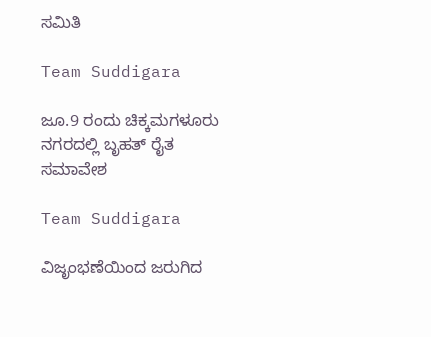ಸಮಿತಿ

Team Suddigara

ಜೂ.9 ರಂದು ಚಿಕ್ಕಮಗಳೂರು ನಗರದಲ್ಲಿ ಬೃಹತ್ ರೈತ ಸಮಾವೇಶ

Team Suddigara

ವಿಜೃಂಭಣೆಯಿಂದ ಜರುಗಿದ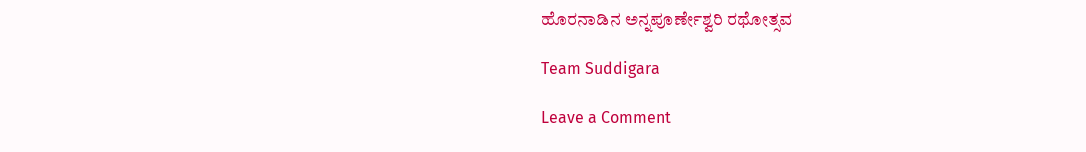ಹೊರನಾಡಿನ ಅನ್ನಪೂರ್ಣೇಶ್ವರಿ ರಥೋತ್ಸವ

Team Suddigara

Leave a Comment